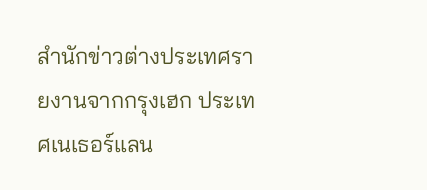สำนักข่าวต่างประเทศรายงานจากกรุงเฮก ประเทศเนเธอร์แลน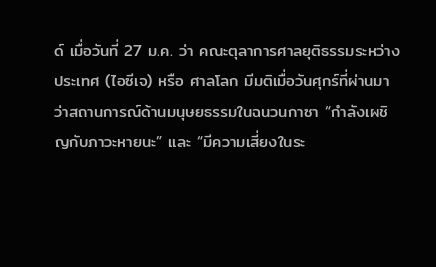ด์ เมื่อวันที่ 27 ม.ค. ว่า คณะตุลาการศาลยุติธรรมระหว่างประเทศ (ไอซีเจ) หรือ ศาลโลก มีมติเมื่อวันศุกร์ที่ผ่านมา ว่าสถานการณ์ด้านมนุษยธรรมในฉนวนกาซา “กำลังเผชิญกับภาวะหายนะ” และ “มีความเสี่ยงในระ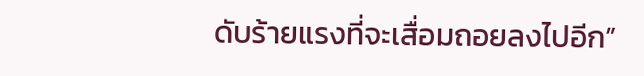ดับร้ายแรงที่จะเสื่อมถอยลงไปอีก”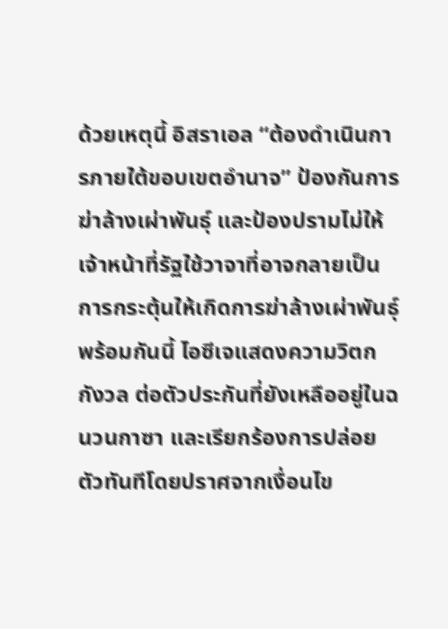ด้วยเหตุนี้ อิสราเอล “ต้องดำเนินการภายใต้ขอบเขตอำนาจ” ป้องกันการฆ่าล้างเผ่าพันธุ์ และป้องปรามไม่ให้เจ้าหน้าที่รัฐใช้วาจาที่อาจกลายเป็นการกระตุ้นให้เกิดการฆ่าล้างเผ่าพันธุ์ พร้อมกันนี้ ไอซีเจแสดงความวิตกกังวล ต่อตัวประกันที่ยังเหลืออยู่ในฉนวนกาซา และเรียกร้องการปล่อยตัวทันทีโดยปราศจากเงื่อนไข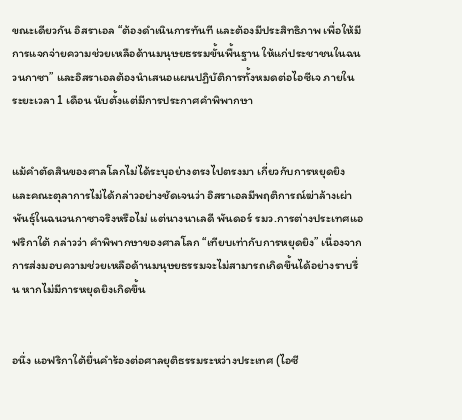ขณะเดียวกัน อิสราเอล “ต้องดำเนินการทันที และต้องมีประสิทธิภาพ เพื่อให้มีการแจกจ่ายความช่วยเหลือด้านมนุษยธรรมขั้นพื้นฐาน ให้แก่ประชาชนในฉนวนกาซา” และอิสราเอลต้องนำเสนอแผนปฏิบัติการทั้งหมดต่อไอซีเจ ภายในระยะเวลา 1 เดือน นับตั้งแต่มีการประกาศคำพิพากษา


แม้คำตัดสินของศาลโลกไม่ได้ระบุอย่างตรงไปตรงมา เกี่ยวกับการหยุดยิง และคณะตุลาการไม่ได้กล่าวอย่างชัดเจนว่า อิสราเอลมีพฤติการณ์ฆ่าล้างเผ่าพันธุ์ในฉนวนกาซาจริงหรือไม่ แต่นางนาเลดี พันดอร์ รมว.การต่างประเทศแอฟริกาใต้ กล่าวว่า คำพิพากษาของศาลโลก “เทียบเท่ากับการหยุดยิง” เนื่องจากการส่งมอบความช่วยเหลือด้านมนุษยธรรมจะไม่สามารถเกิดขึ้นได้อย่างราบรื่น หากไม่มีการหยุดยิงเกิดขึ้น


อนึ่ง แอฟริกาใต้ยื่นคำร้องต่อศาลยุติธรรมระหว่างประเทศ (ไอซี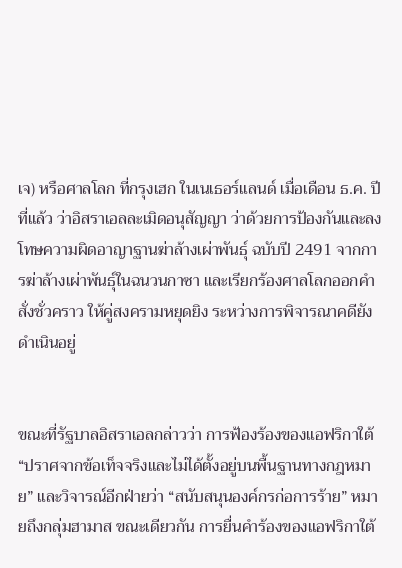เจ) หรือศาลโลก ที่กรุงเฮก ในเนเธอร์แลนด์ เมื่อเดือน ธ.ค. ปีที่แล้ว ว่าอิสราเอลละเมิดอนุสัญญา ว่าด้วยการป้องกันและลงโทษความผิดอาญาฐานฆ่าล้างเผ่าพันธุ์ ฉบับปี 2491 จากการฆ่าล้างเผ่าพันธุ์ในฉนวนกาซา และเรียกร้องศาลโลกออกคำสั่งชั่วคราว ให้คู่สงครามหยุดยิง ระหว่างการพิจารณาคดียังดำเนินอยู่


ขณะที่รัฐบาลอิสราเอลกล่าวว่า การฟ้องร้องของแอฟริกาใต้ “ปราศจากข้อเท็จจริงและไม่ได้ตั้งอยู่บนพื้นฐานทางกฎหมาย” และวิจารณ์อีกฝ่ายว่า “สนับสนุนองค์กรก่อการร้าย” หมายถึงกลุ่มฮามาส ขณะเดียวกัน การยื่นคำร้องของแอฟริกาใต้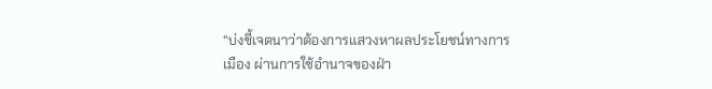“บ่งชี้เจตนาว่าต้องการแสวงหาผลประโยชน์ทางการเมือง ผ่านการใช้อำนาจของฝ่า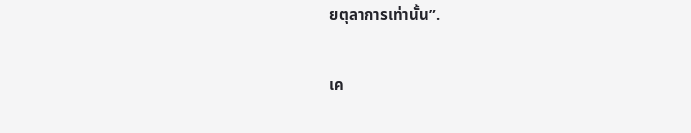ยตุลาการเท่านั้น”.

เค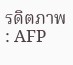รดิตภาพ : AFP